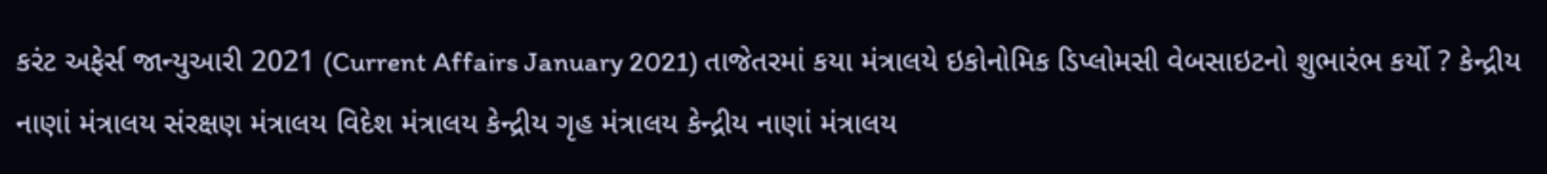કરંટ અફેર્સ જાન્યુઆરી 2021 (Current Affairs January 2021) તાજેતરમાં કયા મંત્રાલયે ઇકોનોમિક ડિપ્લોમસી વેબસાઇટનો શુભારંભ કર્યો ? કેન્દ્રીય નાણાં મંત્રાલય સંરક્ષણ મંત્રાલય વિદેશ મંત્રાલય કેન્દ્રીય ગૃહ મંત્રાલય કેન્દ્રીય નાણાં મંત્રાલય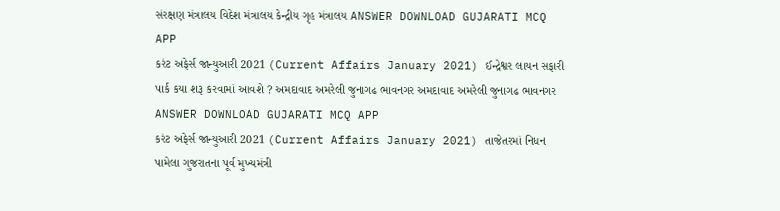સંરક્ષણ મંત્રાલય વિદેશ મંત્રાલય કેન્દ્રીય ગૃહ મંત્રાલય ANSWER DOWNLOAD GUJARATI MCQ APP
કરંટ અફેર્સ જાન્યુઆરી 2021 (Current Affairs January 2021) ઈન્દ્રેશ્વર લાયન સફારી પાર્ક કયા શરૂ કરવામાં આવશે ? અમદાવાદ અમરેલી જુનાગઢ ભાવનગર અમદાવાદ અમરેલી જુનાગઢ ભાવનગર ANSWER DOWNLOAD GUJARATI MCQ APP
કરંટ અફેર્સ જાન્યુઆરી 2021 (Current Affairs January 2021) તાજેતરમાં નિધન પામેલા ગુજરાતના પૂર્વ મુખ્યમંત્રી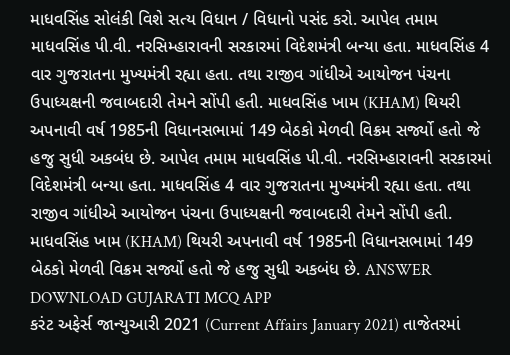માધવસિંહ સોલંકી વિશે સત્ય વિધાન / વિધાનો પસંદ કરો. આપેલ તમામ માધવસિંહ પી.વી. નરસિમ્હારાવની સરકારમાં વિદેશમંત્રી બન્યા હતા. માધવસિંહ 4 વાર ગુજરાતના મુખ્યમંત્રી રહ્યા હતા. તથા રાજીવ ગાંધીએ આયોજન પંચના ઉપાધ્યક્ષની જવાબદારી તેમને સોંપી હતી. માધવસિંહ ખામ (KHAM) થિયરી અપનાવી વર્ષ 1985ની વિધાનસભામાં 149 બેઠકો મેળવી વિક્રમ સર્જ્યો હતો જે હજુ સુધી અકબંધ છે. આપેલ તમામ માધવસિંહ પી.વી. નરસિમ્હારાવની સરકારમાં વિદેશમંત્રી બન્યા હતા. માધવસિંહ 4 વાર ગુજરાતના મુખ્યમંત્રી રહ્યા હતા. તથા રાજીવ ગાંધીએ આયોજન પંચના ઉપાધ્યક્ષની જવાબદારી તેમને સોંપી હતી. માધવસિંહ ખામ (KHAM) થિયરી અપનાવી વર્ષ 1985ની વિધાનસભામાં 149 બેઠકો મેળવી વિક્રમ સર્જ્યો હતો જે હજુ સુધી અકબંધ છે. ANSWER DOWNLOAD GUJARATI MCQ APP
કરંટ અફેર્સ જાન્યુઆરી 2021 (Current Affairs January 2021) તાજેતરમાં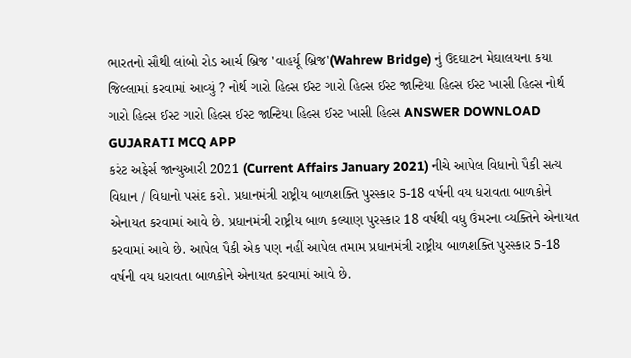ભારતનો સૌથી લાંબો રોડ આર્ચ બ્રિજ 'વાહર્યૂ બ્રિજ'(Wahrew Bridge) નું ઉદઘાટન મેઘાલયના કયા જિલ્લામાં કરવામાં આવ્યું ? નોર્થ ગારો હિલ્સ ઈસ્ટ ગારો હિલ્સ ઈસ્ટ જાન્ટિયા હિલ્સ ઈસ્ટ ખાસી હિલ્સ નોર્થ ગારો હિલ્સ ઈસ્ટ ગારો હિલ્સ ઈસ્ટ જાન્ટિયા હિલ્સ ઈસ્ટ ખાસી હિલ્સ ANSWER DOWNLOAD GUJARATI MCQ APP
કરંટ અફેર્સ જાન્યુઆરી 2021 (Current Affairs January 2021) નીચે આપેલ વિધાનો પૈકી સત્ય વિધાન / વિધાનો પસંદ કરો. પ્રધાનમંત્રી રાષ્ટ્રીય બાળશક્તિ પુરસ્કાર 5-18 વર્ષની વય ધરાવતા બાળકોને એનાયત કરવામાં આવે છે. પ્રધાનમંત્રી રાષ્ટ્રીય બાળ કલ્યાણ પુરસ્કાર 18 વર્ષથી વધુ ઉંમરના વ્યક્તિને એનાયત કરવામાં આવે છે. આપેલ પૈકી એક પણ નહીં આપેલ તમામ પ્રધાનમંત્રી રાષ્ટ્રીય બાળશક્તિ પુરસ્કાર 5-18 વર્ષની વય ધરાવતા બાળકોને એનાયત કરવામાં આવે છે.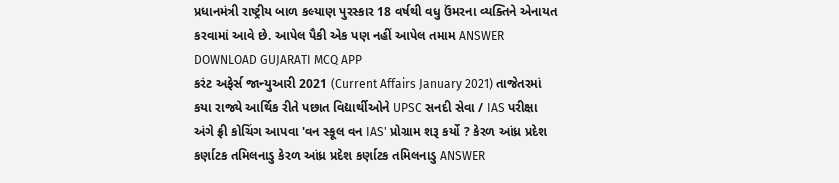પ્રધાનમંત્રી રાષ્ટ્રીય બાળ કલ્યાણ પુરસ્કાર 18 વર્ષથી વધુ ઉંમરના વ્યક્તિને એનાયત કરવામાં આવે છે. આપેલ પૈકી એક પણ નહીં આપેલ તમામ ANSWER DOWNLOAD GUJARATI MCQ APP
કરંટ અફેર્સ જાન્યુઆરી 2021 (Current Affairs January 2021) તાજેતરમાં કયા રાજ્યે આર્થિક રીતે પછાત વિદ્યાર્થીઓને UPSC સનદી સેવા / IAS પરીક્ષા અંગે ફ્રી કોચિંગ આપવા 'વન સ્કૂલ વન IAS' પ્રોગ્રામ શરૂ કર્યો ? કેરળ આંધ્ર પ્રદેશ કર્ણાટક તમિલનાડુ કેરળ આંધ્ર પ્રદેશ કર્ણાટક તમિલનાડુ ANSWER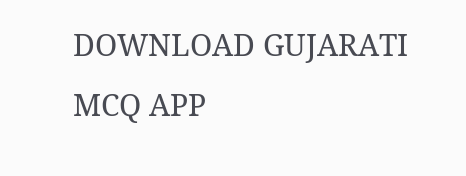DOWNLOAD GUJARATI MCQ APP